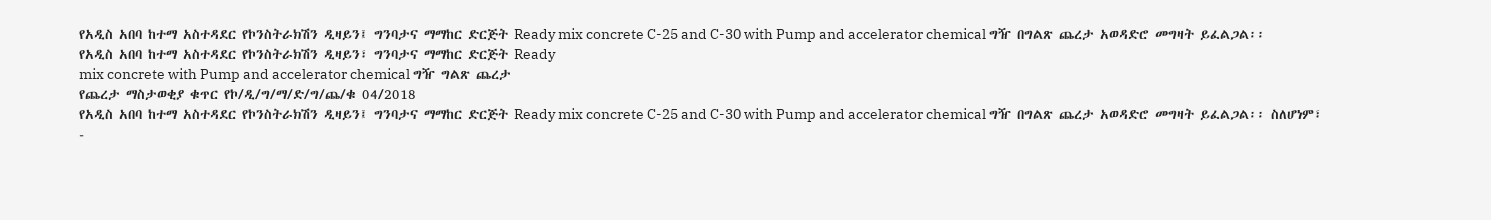የአዲስ አበባ ከተማ አስተዳደር የኮንስትራክሽን ዲዛይን፤ ግንባታና ማማከር ድርጅት Ready mix concrete C-25 and C-30 with Pump and accelerator chemical ግዥ በግልጽ ጨረታ አወዳድሮ መግዛት ይፈልጋል፡፡
የአዲስ አበባ ከተማ አስተዳደር የኮንስትራክሽን ዲዛይን፣ ግንባታና ማማከር ድርጅት Ready
mix concrete with Pump and accelerator chemical ግዥ ግልጽ ጨረታ
የጨረታ ማስታወቂያ ቁጥር የኮ/ዲ/ግ/ማ/ድ/ግ/ጨ/ቁ 04/2018
የአዲስ አበባ ከተማ አስተዳደር የኮንስትራክሽን ዲዛይን፤ ግንባታና ማማከር ድርጅት Ready mix concrete C-25 and C-30 with Pump and accelerator chemical ግዥ በግልጽ ጨረታ አወዳድሮ መግዛት ይፈልጋል፡፡ ስለሆነም፣
-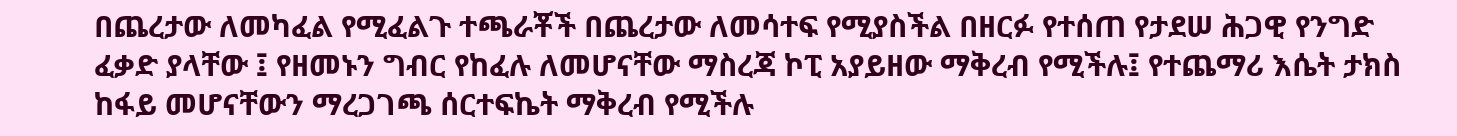በጨረታው ለመካፈል የሚፈልጉ ተጫራቾች በጨረታው ለመሳተፍ የሚያስችል በዘርፉ የተሰጠ የታደሠ ሕጋዊ የንግድ ፈቃድ ያላቸው ፤ የዘመኑን ግብር የከፈሉ ለመሆናቸው ማስረጃ ኮፒ አያይዘው ማቅረብ የሚችሉ፤ የተጨማሪ እሴት ታክስ ከፋይ መሆናቸውን ማረጋገጫ ሰርተፍኬት ማቅረብ የሚችሉ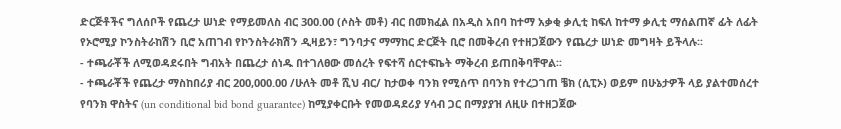ድርጅቶችና ግለሰቦች የጨረታ ሠነድ የማይመለስ ብር 300.00 (ሶስት መቶ) ብር በመክፈል በአዲስ አበባ ከተማ አቃቂ ቃሊቲ ከፍለ ከተማ ቃሊቲ ማሰልጠኛ ፊት ለፊት የኦሮሚያ ኮንስትራከሽን ቢሮ አጠገብ የኮንስትራክሽን ዲዛይን፣ ግንባታና ማማከር ድርጅት ቢሮ በመቅረብ የተዘጋጀውን የጨረታ ሠነድ መግዛት ይችላሉ፡፡
- ተጫራቾች ለሚወዳደሩበት ግብአት በጨረታ ሰነዱ በተገለፀው መሰረት የፍተሻ ሰርተፍኬት ማቅረብ ይጠበቅባቸዋል፡፡
- ተጫራቾች የጨረታ ማስከበሪያ ብር 200,000.00 /ሁለት መቶ ሺህ ብር/ ከታወቀ ባንክ የሚሰጥ በባንክ የተረጋገጠ ቼክ (ሲፒኦ) ወይም በሁኔታዎች ላይ ያልተመሰረተ የባንክ ዋስትና (un conditional bid bond guarantee) ከሚያቀርቡት የመወዳደሪያ ሃሳብ ጋር በማያያዝ ለዚሁ በተዘጋጀው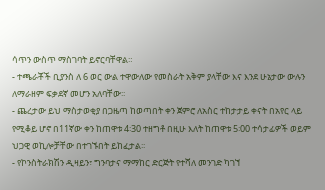ሳጥን ውስጥ ማስገባት ይኖርባቸዋል።
- ተጫራቾች ቢያንስ ለ 6 ወር ውል ተዋውለው የመስራት አቅም ያላቸው እና እንደ ሁኔታው ውሉን ለማራዘም ፍቃደኛ መሆን አለባቸው፡፡
- ጨረታው ይህ ማስታወቂያ በጋዜጣ ከወጣበት ቀን ጀምሮ ለአስር ተከታታይ ቀናት በአየር ላይ የሚቆይ ሆኖ በ11ኛው ቀን ከጠዋቱ 4፡30 ተዘግቶ በዚሁ እለት ከጠዋቱ 5፡00 ተሳታፊዎች ወይም ህጋዊ ወኪሎቻቸው በተገኙበት ይከፈታል፡፡
- የኮንስትራክሽን ዲዛይን፣ ግንባታና ማማከር ድርጅት የተሻለ መንገድ ካገኘ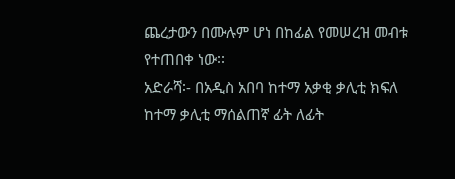ጨረታውን በሙሉም ሆነ በከፊል የመሠረዝ መብቱ የተጠበቀ ነው፡፡
አድራሻ፡- በአዲስ አበባ ከተማ አቃቂ ቃሊቲ ክፍለ ከተማ ቃሊቲ ማሰልጠኛ ፊት ለፊት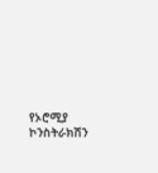የኦሮሚያ ኮንስትራክሽን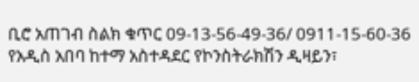ቢሮ አጠገብ ስልክ ቁጥር 09-13-56-49-36/ 0911-15-60-36
የአዲስ አበባ ከተማ አስተዳደር የኮንስትራክሽን ዲዛይን፣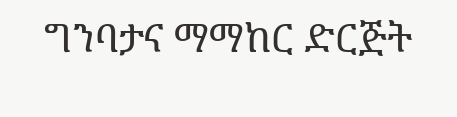ግንባታና ማማከር ድርጅት